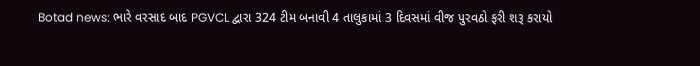Botad news: ભારે વરસાદ બાદ PGVCL દ્વારા 324 ટીમ બનાવી 4 તાલુકામાં 3 દિવસમાં વીજ પુરવઠો ફરી શરૂ કરાયો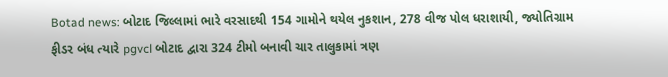Botad news: બોટાદ જિલ્લામાં ભારે વરસાદથી 154 ગામોને થયેલ નુકશાન, 278 વીજ પોલ ધરાશાયી, જ્યોતિગ્રામ ફીડર બંધ ત્યારે pgvcl બોટાદ દ્વારા 324 ટીમો બનાવી ચાર તાલુકામાં ત્રણ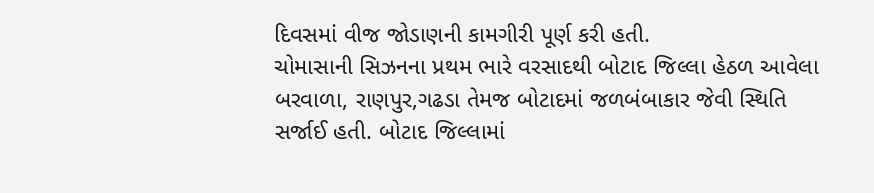દિવસમાં વીજ જોડાણની કામગીરી પૂર્ણ કરી હતી.
ચોમાસાની સિઝનના પ્રથમ ભારે વરસાદથી બોટાદ જિલ્લા હેઠળ આવેલા બરવાળા, રાણપુર,ગઢડા તેમજ બોટાદમાં જળબંબાકાર જેવી સ્થિતિ સર્જાઈ હતી. બોટાદ જિલ્લામાં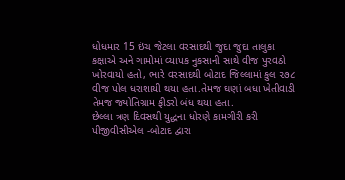ધોધમાર 15 ઇંચ જેટલા વરસાદથી જુદા જુદા તાલુકા કક્ષાએ અને ગામોમાં વ્યાપક નુકસાની સાથે વીજ પુરવઠો ખોરવાયો હતો, ભારે વરસાદથી બોટાદ જિલ્લામાં કુલ ૨૭૮ વીજ પોલ ધરાશાયી થયા હતા.તેમજ ઘણાં બધા ખેતીવાડી તેમજ જ્યોતિગ્રામ ફીડરો બંધ થયા હતા.
છેલ્લા ત્રણ દિવસથી યુદ્ધના ધોરણે કામગીરી કરી પીજીવીસીએલ -બોટાદ દ્વારા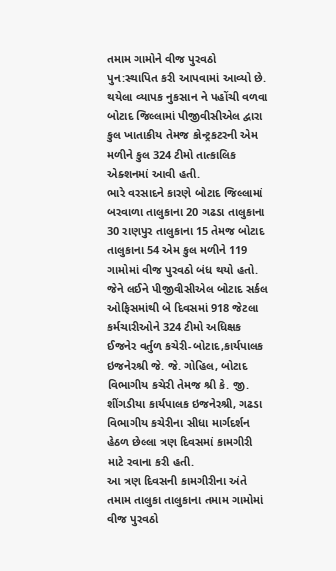તમામ ગામોને વીજ પુરવઠો પુન:સ્થાપિત કરી આપવામાં આવ્યો છે. થયેલા વ્યાપક નુકસાન ને પહોંચી વળવા બોટાદ જિલ્લામાં પીજીવીસીએલ દ્વારા કુલ ખાતાકીય તેમજ કોન્ટ્રકટરની એમ મળીને કુલ 324 ટીમો તાત્કાલિક એક્શનમાં આવી હતી.
ભારે વરસાદને કારણે બોટાદ જિલ્લામાં બરવાળા તાલુકાના 20 ગઢડા તાલુકાના 30 રાણપુર તાલુકાના 15 તેમજ બોટાદ તાલુકાના 54 એમ કુલ મળીને 119 ગામોમાં વીજ પુરવઠો બંધ થયો હતો. જેને લઈને પીજીવીસીએલ બોટાદ સર્કલ ઓફિસમાંથી બે દિવસમાં 918 જેટલા કર્મચારીઓને 324 ટીમો અધિક્ષક ઈજનેર વર્તુળ કચેરી-બોટાદ,કાર્યપાલક ઇજનેરશ્રી જે. જે. ગોહિલ, બોટાદ વિભાગીય કચેરી તેમજ શ્રી કે. જી. શીંગડીયા કાર્યપાલક ઇજનેરશ્રી, ગઢડા વિભાગીય કચેરીના સીધા માર્ગદર્શન હેઠળ છેલ્લા ત્રણ દિવસમાં કામગીરી માટે રવાના કરી હતી.
આ ત્રણ દિવસની કામગીરીના અંતે તમામ તાલુકા તાલુકાના તમામ ગામોમાં વીજ પુરવઠો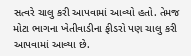સત્વરે ચાલુ કરી આપવામાં આવ્યો હતો. તેમજ મોટા ભાગના ખેતીવાડીના ફીડરો પણ ચાલુ કરી આપવામાં આવ્યા છે.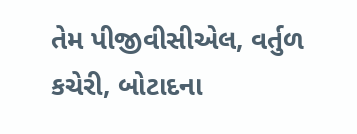તેમ પીજીવીસીએલ, વર્તુળ કચેરી, બોટાદના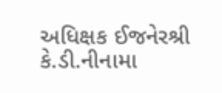અધિક્ષક ઈજનેરશ્રી કે.ડી.નીનામા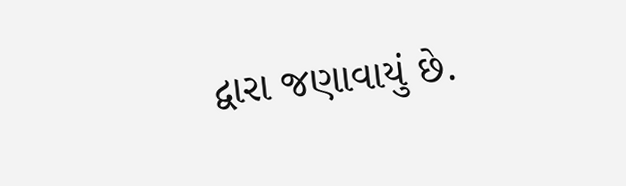દ્વારા જણાવાયું છે.